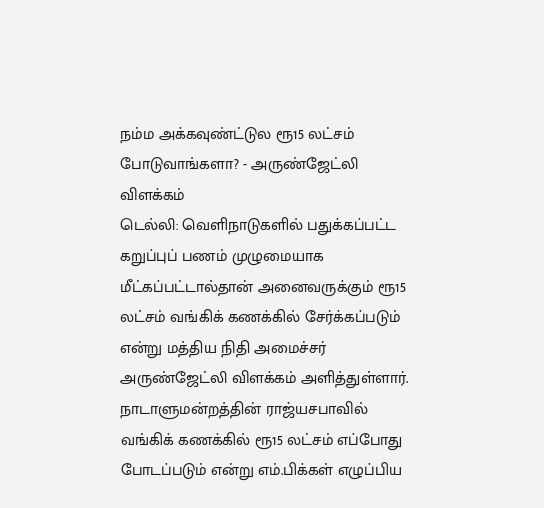நம்ம அக்கவுண்ட்டுல ரூ15 லட்சம் போடுவாங்களா? - அருண்ஜேட்லி விளக்கம்
டெல்லி: வெளிநாடுகளில் பதுக்கப்பட்ட கறுப்புப் பணம் முழுமையாக மீட்கப்பட்டால்தான் அனைவருக்கும் ரூ15 லட்சம் வங்கிக் கணக்கில் சேர்க்கப்படும் என்று மத்திய நிதி அமைச்சர் அருண்ஜேட்லி விளக்கம் அளித்துள்ளார்.
நாடாளுமன்றத்தின் ராஜ்யசபாவில் வங்கிக் கணக்கில் ரூ15 லட்சம் எப்போது போடப்படும் என்று எம்.பிக்கள் எழுப்பிய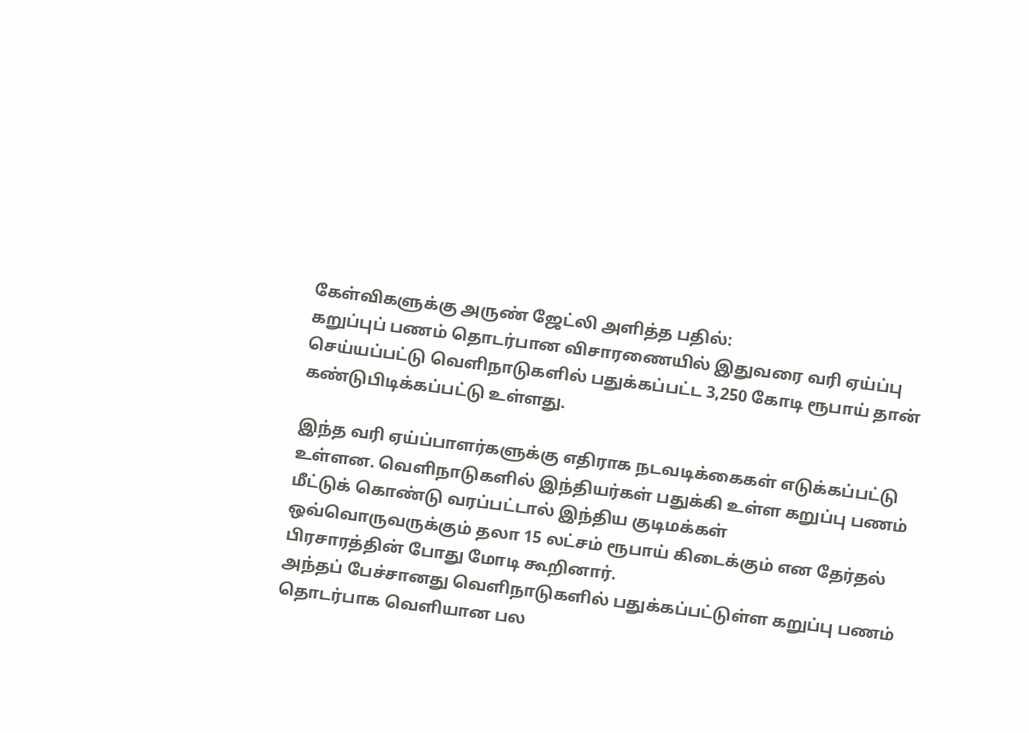கேள்விகளுக்கு அருண் ஜேட்லி அளித்த பதில்:
கறுப்புப் பணம் தொடர்பான விசாரணையில் இதுவரை வரி ஏய்ப்பு செய்யப்பட்டு வெளிநாடுகளில் பதுக்கப்பட்ட 3,250 கோடி ரூபாய் தான் கண்டுபிடிக்கப்பட்டு உள்ளது.

இந்த வரி ஏய்ப்பாளர்களுக்கு எதிராக நடவடிக்கைகள் எடுக்கப்பட்டு உள்ளன. வெளிநாடுகளில் இந்தியர்கள் பதுக்கி உள்ள கறுப்பு பணம் மீட்டுக் கொண்டு வரப்பட்டால் இந்திய குடிமக்கள் ஒவ்வொருவருக்கும் தலா 15 லட்சம் ரூபாய் கிடைக்கும் என தேர்தல் பிரசாரத்தின் போது மோடி கூறினார்.
அந்தப் பேச்சானது வெளிநாடுகளில் பதுக்கப்பட்டுள்ள கறுப்பு பணம் தொடர்பாக வெளியான பல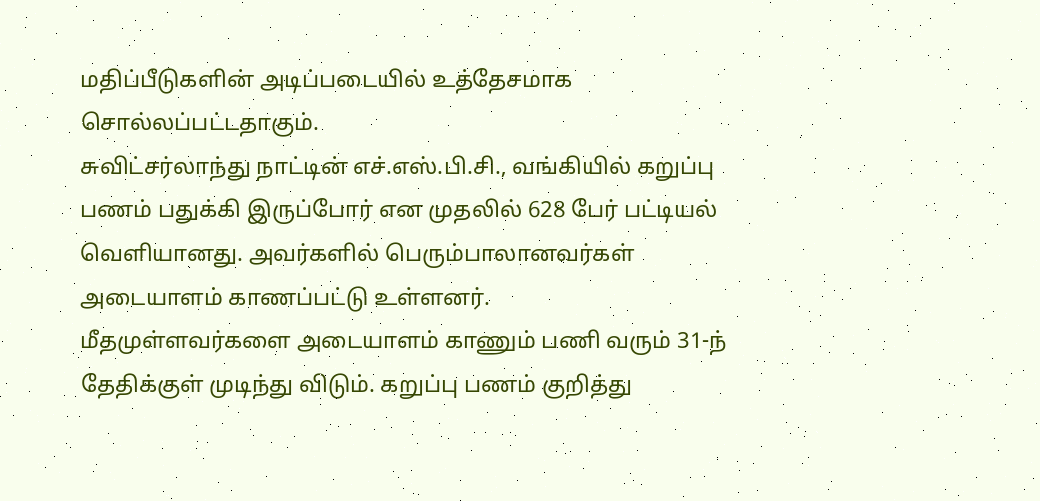மதிப்பீடுகளின் அடிப்படையில் உத்தேசமாக சொல்லப்பட்டதாகும்.
சுவிட்சர்லாந்து நாட்டின் எச்.எஸ்.பி.சி., வங்கியில் கறுப்பு பணம் பதுக்கி இருப்போர் என முதலில் 628 பேர் பட்டியல் வெளியானது. அவர்களில் பெரும்பாலானவர்கள் அடையாளம் காணப்பட்டு உள்ளனர்.
மீதமுள்ளவர்களை அடையாளம் காணும் பணி வரும் 31-ந் தேதிக்குள் முடிந்து விடும். கறுப்பு பணம் குறித்து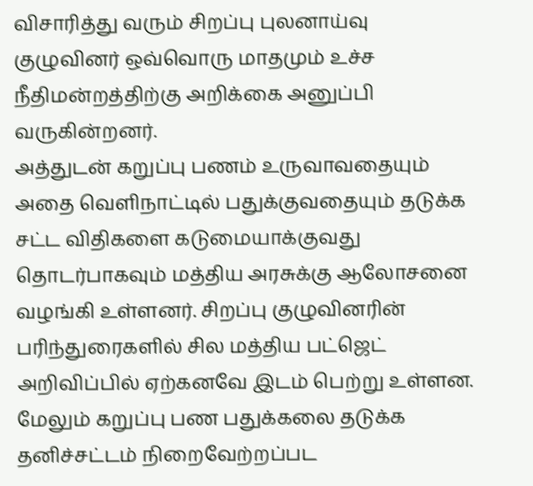விசாரித்து வரும் சிறப்பு புலனாய்வு குழுவினர் ஒவ்வொரு மாதமும் உச்ச நீதிமன்றத்திற்கு அறிக்கை அனுப்பி வருகின்றனர்.
அத்துடன் கறுப்பு பணம் உருவாவதையும் அதை வெளிநாட்டில் பதுக்குவதையும் தடுக்க சட்ட விதிகளை கடுமையாக்குவது தொடர்பாகவும் மத்திய அரசுக்கு ஆலோசனை வழங்கி உள்ளனர். சிறப்பு குழுவினரின் பரிந்துரைகளில் சில மத்திய பட்ஜெட் அறிவிப்பில் ஏற்கனவே இடம் பெற்று உள்ளன. மேலும் கறுப்பு பண பதுக்கலை தடுக்க தனிச்சட்டம் நிறைவேற்றப்பட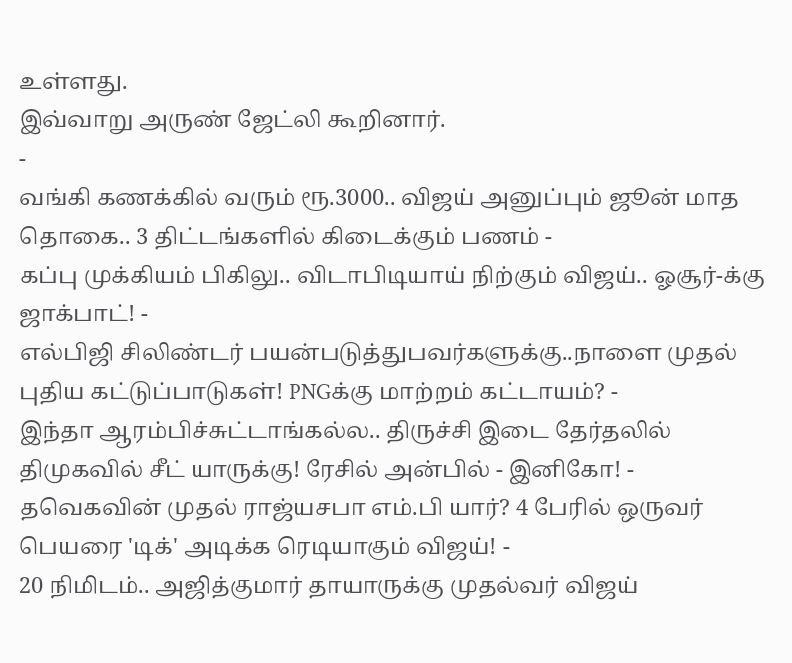உள்ளது.
இவ்வாறு அருண் ஜேட்லி கூறினார்.
-
வங்கி கணக்கில் வரும் ரூ.3000.. விஜய் அனுப்பும் ஜூன் மாத தொகை.. 3 திட்டங்களில் கிடைக்கும் பணம் -
கப்பு முக்கியம் பிகிலு.. விடாபிடியாய் நிற்கும் விஜய்.. ஓசூர்-க்கு ஜாக்பாட்! -
எல்பிஜி சிலிண்டர் பயன்படுத்துபவர்களுக்கு..நாளை முதல் புதிய கட்டுப்பாடுகள்! PNGக்கு மாற்றம் கட்டாயம்? -
இந்தா ஆரம்பிச்சுட்டாங்கல்ல.. திருச்சி இடை தேர்தலில் திமுகவில் சீட் யாருக்கு! ரேசில் அன்பில் - இனிகோ! -
தவெகவின் முதல் ராஜ்யசபா எம்.பி யார்? 4 பேரில் ஒருவர் பெயரை 'டிக்' அடிக்க ரெடியாகும் விஜய்! -
20 நிமிடம்.. அஜித்குமார் தாயாருக்கு முதல்வர் விஜய்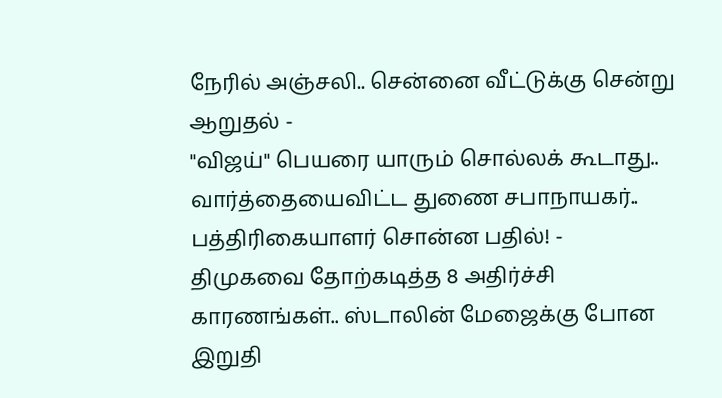நேரில் அஞ்சலி.. சென்னை வீட்டுக்கு சென்று ஆறுதல் -
"விஜய்" பெயரை யாரும் சொல்லக் கூடாது.. வார்த்தையைவிட்ட துணை சபாநாயகர்.. பத்திரிகையாளர் சொன்ன பதில்! -
திமுகவை தோற்கடித்த 8 அதிர்ச்சி காரணங்கள்.. ஸ்டாலின் மேஜைக்கு போன இறுதி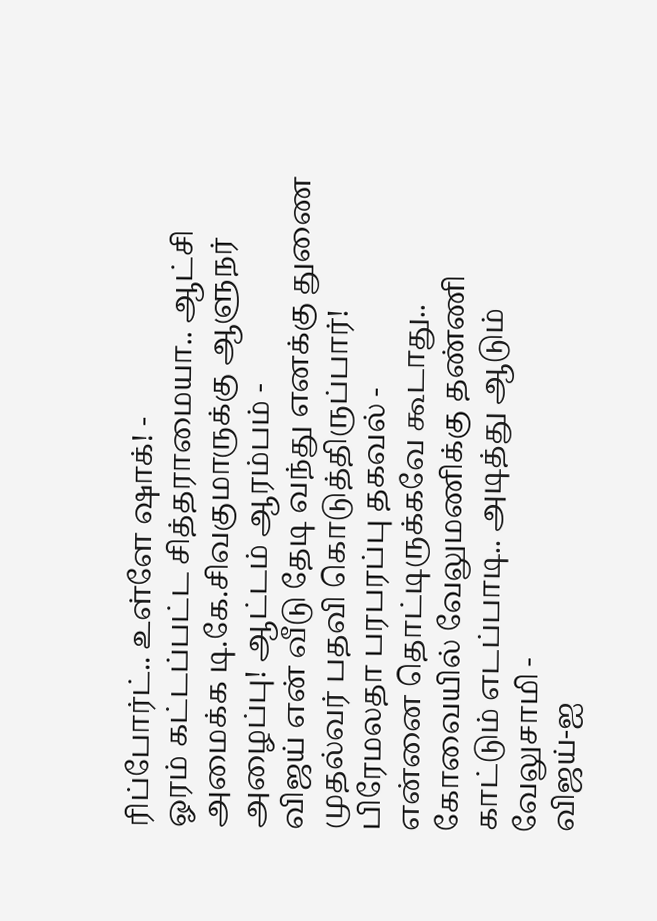ரிப்போர்ட்.. உள்ளே ஷாக்! -
ஓரம் கட்டப்பட்ட சித்தராமையா.. ஆட்சி அமைக்க டி.கே.சிவகுமாருக்கு ஆளுநர் அழைப்பு! ஆட்டம் ஆரம்பம் -
விஜய் என் வீடு தேடி வந்து எனக்கு துணை முதல்வர் பதவி கொடுத்திருப்பார்! பிரேமலதா பரபரப்பு தகவல் -
என்னை தொட்டிருக்கவே கூடாது.. கோவையில் வேலுமணிக்கு தண்ணி காட்டும் எடப்பாடி.. அடித்து ஆடும் வேலுசாமி -
விஜய்-ஐ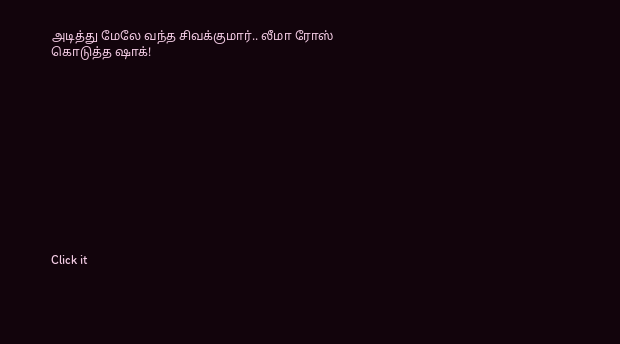அடித்து மேலே வந்த சிவக்குமார்.. லீமா ரோஸ் கொடுத்த ஷாக்!












Click it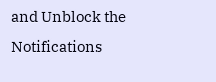and Unblock the Notifications